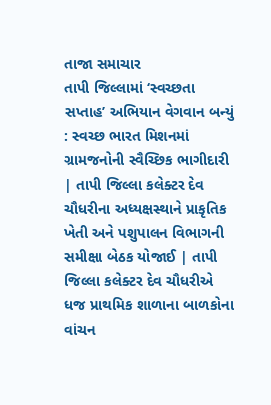તાજા સમાચાર
તાપી જિલ્લામાં ‘સ્વચ્છતા સપ્તાહ’ અભિયાન વેગવાન બન્યું : સ્વચ્છ ભારત મિશનમાં ગ્રામજનોની સ્વૈચ્છિક ભાગીદારી | તાપી જિલ્લા કલેક્ટર દેવ ચૌધરીના અધ્યક્ષસ્થાને પ્રાકૃતિક ખેતી અને પશુપાલન વિભાગની સમીક્ષા બેઠક યોજાઈ | તાપી જિલ્લા કલેક્ટર દેવ ચૌધરીએ ધજ પ્રાથમિક શાળાના બાળકોના વાંચન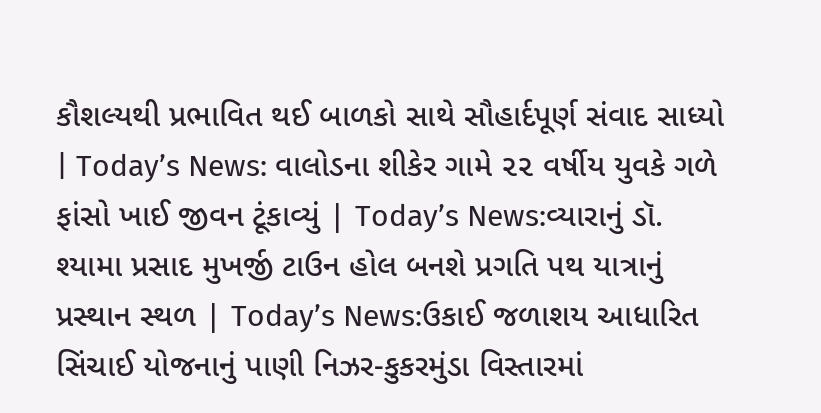કૌશલ્યથી પ્રભાવિત થઈ બાળકો સાથે સૌહાર્દપૂર્ણ સંવાદ સાધ્યો | Today’s News: વાલોડના શીકેર ગામે ૨૨ વર્ષીય યુવકે ગળે ફાંસો ખાઈ જીવન ટૂંકાવ્યું | Today’s News:વ્યારાનું ડૉ. શ્યામા પ્રસાદ મુખર્જી ટાઉન હોલ બનશે પ્રગતિ પથ યાત્રાનું પ્રસ્થાન સ્થળ | Today’s News:ઉકાઈ જળાશય આધારિત સિંચાઈ યોજનાનું પાણી નિઝર-કુકરમુંડા વિસ્તારમાં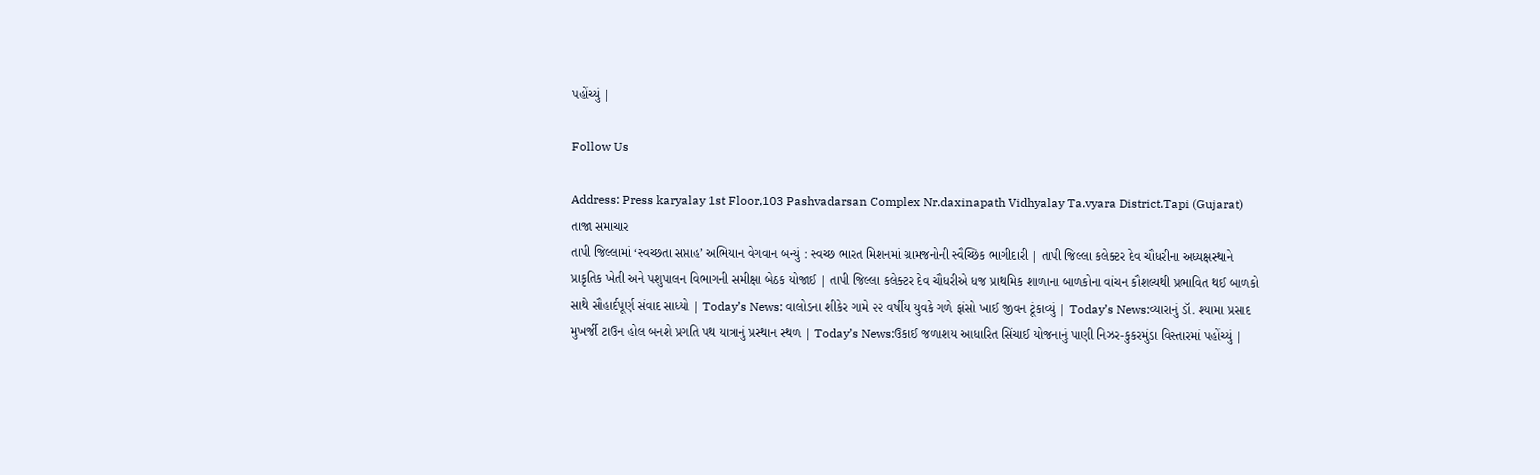પહોંચ્યું |

Follow Us

Address: Press karyalay 1st Floor,103 Pashvadarsan Complex Nr.daxinapath Vidhyalay Ta.vyara District.Tapi (Gujarat)
તાજા સમાચાર
તાપી જિલ્લામાં ‘સ્વચ્છતા સપ્તાહ’ અભિયાન વેગવાન બન્યું : સ્વચ્છ ભારત મિશનમાં ગ્રામજનોની સ્વૈચ્છિક ભાગીદારી | તાપી જિલ્લા કલેક્ટર દેવ ચૌધરીના અધ્યક્ષસ્થાને પ્રાકૃતિક ખેતી અને પશુપાલન વિભાગની સમીક્ષા બેઠક યોજાઈ | તાપી જિલ્લા કલેક્ટર દેવ ચૌધરીએ ધજ પ્રાથમિક શાળાના બાળકોના વાંચન કૌશલ્યથી પ્રભાવિત થઈ બાળકો સાથે સૌહાર્દપૂર્ણ સંવાદ સાધ્યો | Today’s News: વાલોડના શીકેર ગામે ૨૨ વર્ષીય યુવકે ગળે ફાંસો ખાઈ જીવન ટૂંકાવ્યું | Today’s News:વ્યારાનું ડૉ. શ્યામા પ્રસાદ મુખર્જી ટાઉન હોલ બનશે પ્રગતિ પથ યાત્રાનું પ્રસ્થાન સ્થળ | Today’s News:ઉકાઈ જળાશય આધારિત સિંચાઈ યોજનાનું પાણી નિઝર-કુકરમુંડા વિસ્તારમાં પહોંચ્યું |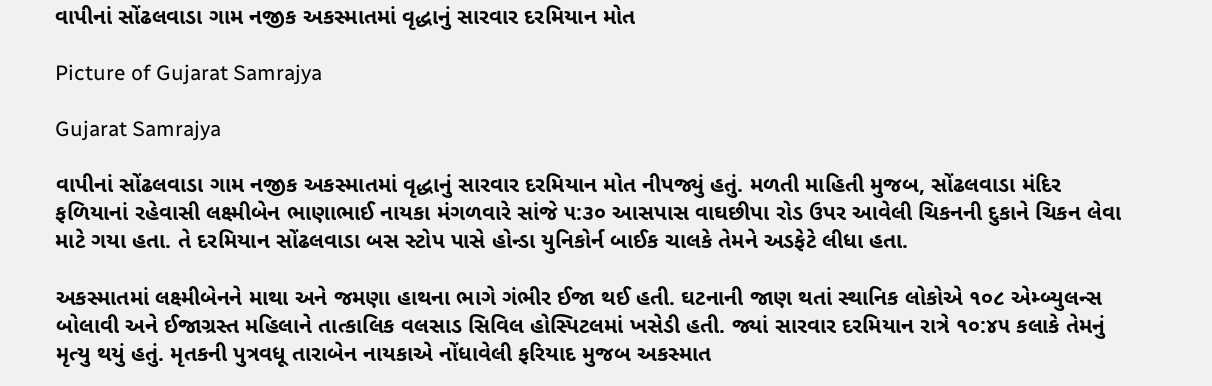વાપીનાં સોંઢલવાડા ગામ નજીક અકસ્માતમાં વૃદ્ધાનું સારવાર દરમિયાન મોત

Picture of Gujarat Samrajya

Gujarat Samrajya

વાપીનાં સોંઢલવાડા ગામ નજીક અકસ્માતમાં વૃદ્ધાનું સારવાર દરમિયાન મોત નીપજ્યું હતું. મળતી માહિતી મુજબ, સોંઢલવાડા મંદિર ફળિયાનાં રહેવાસી લક્ષ્મીબેન ભાણાભાઈ નાયકા મંગળવારે સાંજે ૫:૩૦ આસપાસ વાઘછીપા રોડ ઉપર આવેલી ચિકનની દુકાને ચિકન લેવા માટે ગયા હતા. તે દરમિયાન સોંઢલવાડા બસ સ્ટોપ પાસે હોન્ડા યુનિકોર્ન બાઈક ચાલકે તેમને અડફેટે લીધા હતા.

અકસ્માતમાં લક્ષ્મીબેનને માથા અને જમણા હાથના ભાગે ગંભીર ઈજા થઈ હતી. ઘટનાની જાણ થતાં સ્થાનિક લોકોએ ૧૦૮ એમ્બ્યુલન્સ બોલાવી અને ઈજાગ્રસ્ત મહિલાને તાત્કાલિક વલસાડ સિવિલ હોસ્પિટલમાં ખસેડી હતી. જ્યાં સારવાર દરમિયાન રાત્રે ૧૦:૪૫ કલાકે તેમનું મૃત્યુ થયું હતું. મૃતકની પુત્રવધૂ તારાબેન નાયકાએ નોંધાવેલી ફરિયાદ મુજબ અકસ્માત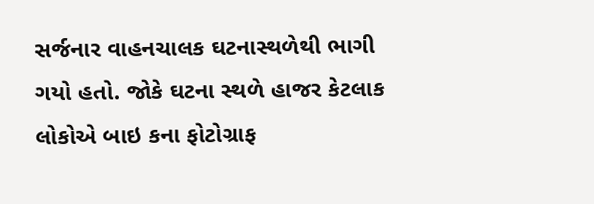સર્જનાર વાહનચાલક ઘટનાસ્થળેથી ભાગી ગયો હતો. જોકે ઘટના સ્થળે હાજર કેટલાક લોકોએ બાઇ કના ફોટોગ્રાફ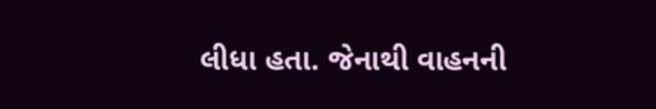લીધા હતા. જેનાથી વાહનની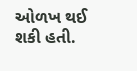ઓળખ થઈ શકી હતી.